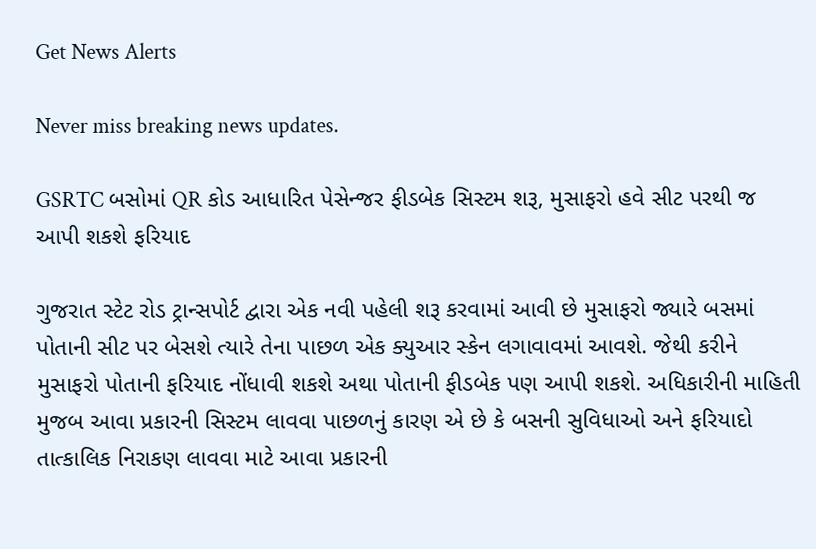Get News Alerts

Never miss breaking news updates.

GSRTC બસોમાં QR કોડ આધારિત પેસેન્જર ફીડબેક સિસ્ટમ શરૂ, મુસાફરો હવે સીટ પરથી જ આપી શકશે ફરિયાદ

ગુજરાત સ્ટેટ રોડ ટ્રાન્સપોર્ટ દ્વારા એક નવી પહેલી શરૂ કરવામાં આવી છે મુસાફરો જ્યારે બસમાં પોતાની સીટ પર બેસશે ત્યારે તેના પાછળ એક ક્યુઆર સ્કેન લગાવાવમાં આવશે. જેથી કરીને મુસાફરો પોતાની ફરિયાદ નોંધાવી શકશે અથા પોતાની ફીડબેક પણ આપી શકશે. અધિકારીની માહિતી મુજબ આવા પ્રકારની સિસ્ટમ લાવવા પાછળનું કારણ એ છે કે બસની સુવિધાઓ અને ફરિયાદો તાત્કાલિક નિરાકણ લાવવા માટે આવા પ્રકારની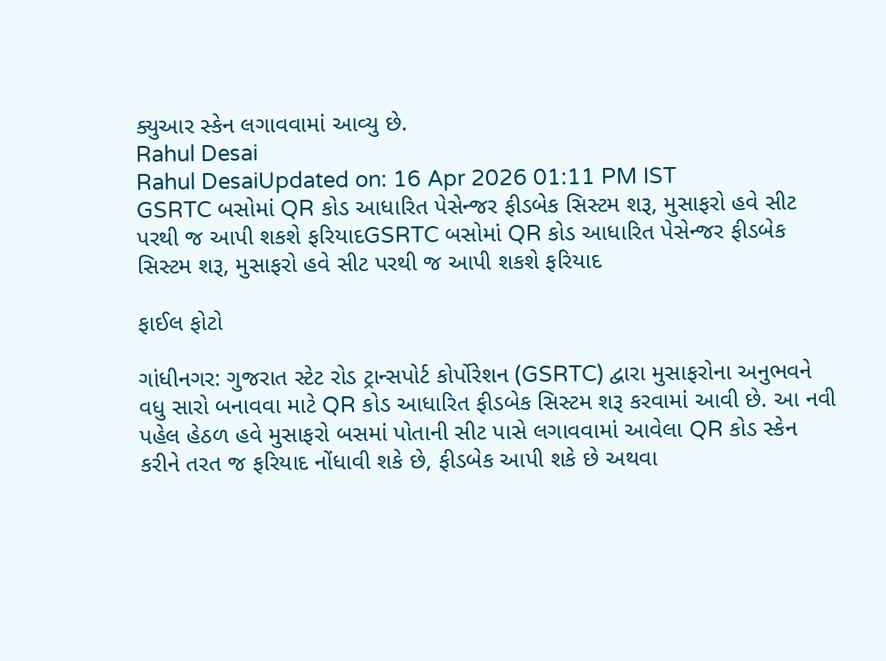ક્યુઆર સ્કેન લગાવવામાં આવ્યુ છે.
Rahul Desai
Rahul DesaiUpdated on: 16 Apr 2026 01:11 PM IST
GSRTC બસોમાં QR કોડ આધારિત પેસેન્જર ફીડબેક સિસ્ટમ શરૂ, મુસાફરો હવે સીટ પરથી જ આપી શકશે ફરિયાદGSRTC બસોમાં QR કોડ આધારિત પેસેન્જર ફીડબેક સિસ્ટમ શરૂ, મુસાફરો હવે સીટ પરથી જ આપી શકશે ફરિયાદ

ફાઈલ ફોટો

ગાંધીનગર: ગુજરાત સ્ટેટ રોડ ટ્રાન્સપોર્ટ કોર્પોરેશન (GSRTC) દ્વારા મુસાફરોના અનુભવને વધુ સારો બનાવવા માટે QR કોડ આધારિત ફીડબેક સિસ્ટમ શરૂ કરવામાં આવી છે. આ નવી પહેલ હેઠળ હવે મુસાફરો બસમાં પોતાની સીટ પાસે લગાવવામાં આવેલા QR કોડ સ્કેન કરીને તરત જ ફરિયાદ નોંધાવી શકે છે, ફીડબેક આપી શકે છે અથવા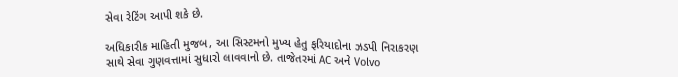સેવા રેટિંગ આપી શકે છે.

અધિકારીક માહિતી મુજબ, આ સિસ્ટમનો મુખ્ય હેતુ ફરિયાદોના ઝડપી નિરાકરણ સાથે સેવા ગુણવત્તામાં સુધારો લાવવાનો છે. તાજેતરમાં AC અને Volvo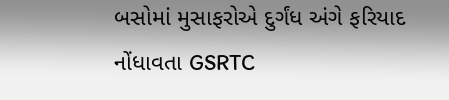બસોમાં મુસાફરોએ દુર્ગંધ અંગે ફરિયાદ નોંધાવતા GSRTC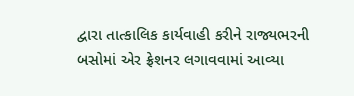દ્વારા તાત્કાલિક કાર્યવાહી કરીને રાજ્યભરની બસોમાં એર ફ્રેશનર લગાવવામાં આવ્યા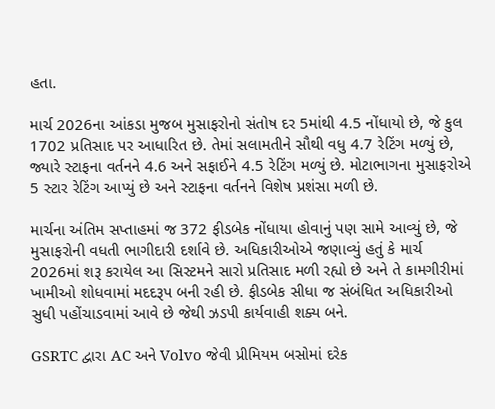હતા.

માર્ચ 2026ના આંકડા મુજબ મુસાફરોનો સંતોષ દર 5માંથી 4.5 નોંધાયો છે, જે કુલ 1702 પ્રતિસાદ પર આધારિત છે. તેમાં સલામતીને સૌથી વધુ 4.7 રેટિંગ મળ્યું છે, જ્યારે સ્ટાફના વર્તનને 4.6 અને સફાઈને 4.5 રેટિંગ મળ્યું છે. મોટાભાગના મુસાફરોએ 5 સ્ટાર રેટિંગ આપ્યું છે અને સ્ટાફના વર્તનને વિશેષ પ્રશંસા મળી છે.

માર્ચના અંતિમ સપ્તાહમાં જ 372 ફીડબેક નોંધાયા હોવાનું પણ સામે આવ્યું છે, જે મુસાફરોની વધતી ભાગીદારી દર્શાવે છે. અધિકારીઓએ જણાવ્યું હતું કે માર્ચ 2026માં શરૂ કરાયેલ આ સિસ્ટમને સારો પ્રતિસાદ મળી રહ્યો છે અને તે કામગીરીમાં ખામીઓ શોધવામાં મદદરૂપ બની રહી છે. ફીડબેક સીધા જ સંબંધિત અધિકારીઓ સુધી પહોંચાડવામાં આવે છે જેથી ઝડપી કાર્યવાહી શક્ય બને.

GSRTC દ્વારા AC અને Volvo જેવી પ્રીમિયમ બસોમાં દરેક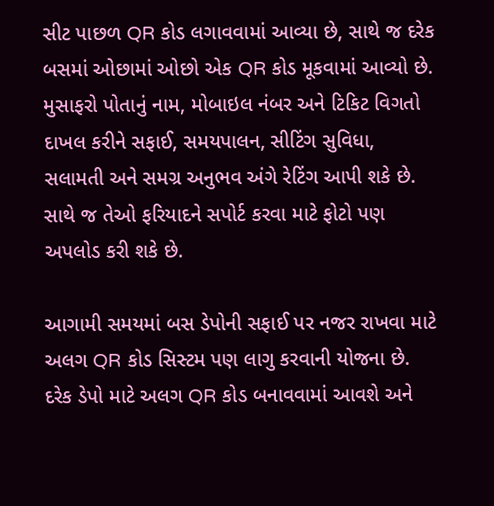સીટ પાછળ QR કોડ લગાવવામાં આવ્યા છે, સાથે જ દરેક બસમાં ઓછામાં ઓછો એક QR કોડ મૂકવામાં આવ્યો છે. મુસાફરો પોતાનું નામ, મોબાઇલ નંબર અને ટિકિટ વિગતો દાખલ કરીને સફાઈ, સમયપાલન, સીટિંગ સુવિધા, સલામતી અને સમગ્ર અનુભવ અંગે રેટિંગ આપી શકે છે. સાથે જ તેઓ ફરિયાદને સપોર્ટ કરવા માટે ફોટો પણ અપલોડ કરી શકે છે.

આગામી સમયમાં બસ ડેપોની સફાઈ પર નજર રાખવા માટે અલગ QR કોડ સિસ્ટમ પણ લાગુ કરવાની યોજના છે. દરેક ડેપો માટે અલગ QR કોડ બનાવવામાં આવશે અને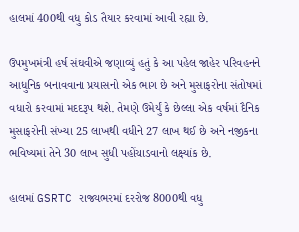હાલમાં 400થી વધુ કોડ તૈયાર કરવામાં આવી રહ્યા છે.

ઉપમુખમંત્રી હર્ષ સંઘવીએ જણાવ્યું હતું કે આ પહેલ જાહેર પરિવહનને આધુનિક બનાવવાના પ્રયાસનો એક ભાગ છે અને મુસાફરોના સંતોષમાં વધારો કરવામાં મદદરૂપ થશે. તેમણે ઉમેર્યું કે છેલ્લા એક વર્ષમાં દૈનિક મુસાફરોની સંખ્યા 25 લાખથી વધીને 27 લાખ થઈ છે અને નજીકના ભવિષ્યમાં તેને 30 લાખ સુધી પહોંચાડવાનો લક્ષ્યાંક છે.

હાલમાં GSRTC રાજ્યભરમાં દરરોજ 8000થી વધુ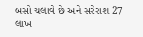બસો ચલાવે છે અને સરેરાશ 27 લાખ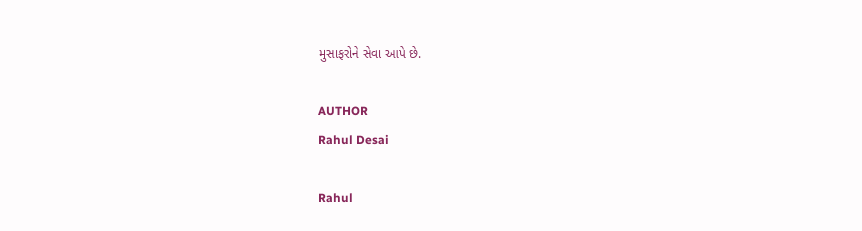મુસાફરોને સેવા આપે છે.

AUTHOR
Rahul Desai

Rahul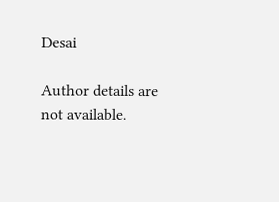Desai

Author details are not available.